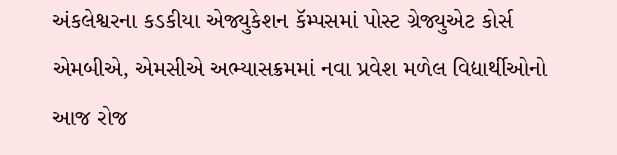અંકલેશ્વરના કડકીયા એજ્યુકેશન કૅમ્પસમાં પોસ્ટ ગ્રેજ્યુએટ કોર્સ એમબીએ, એમસીએ અભ્યાસક્રમમાં નવા પ્રવેશ મળેલ વિદ્યાર્થીઓનો આજ રોજ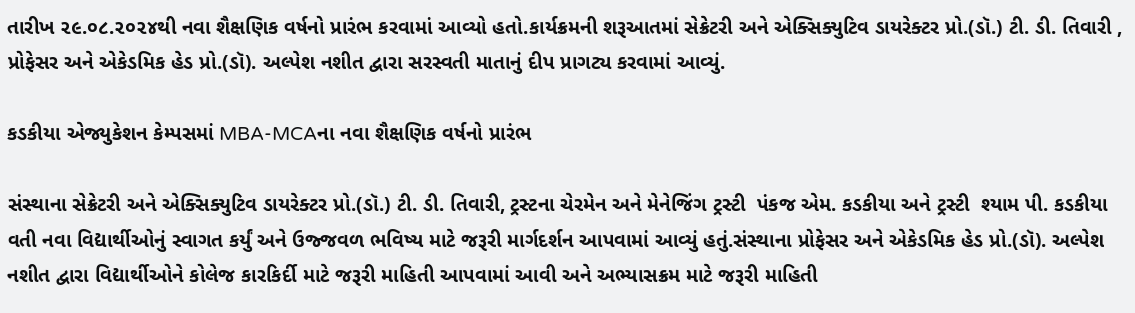તારીખ ૨૯.૦૮.૨૦૨૪થી નવા શૈક્ષણિક વર્ષનો પ્રારંભ કરવામાં આવ્યો હતો.કાર્યક્રમની શરૂઆતમાં સેક્રેટરી અને એક્સિક્યુટિવ ડાયરેક્ટર પ્રો.(ડૉ.) ટી. ડી. તિવારી , પ્રોફેસર અને એકેડમિક હેડ પ્રો.(ડૉ). અલ્પેશ નશીત દ્વારા સરસ્વતી માતાનું દીપ પ્રાગટ્ય કરવામાં આવ્યું.

કડકીયા એજ્યુકેશન કેમ્પસમાં MBA-MCAના નવા શૈક્ષણિક વર્ષનો પ્રારંભ

સંસ્થાના સેક્રેટરી અને એક્સિક્યુટિવ ડાયરેક્ટર પ્રો.(ડૉ.) ટી. ડી. તિવારી, ટ્રસ્ટના ચેરમેન અને મેનેજિંગ ટ્રસ્ટી  પંકજ એમ. કડકીયા અને ટ્રસ્ટી  શ્યામ પી. કડકીયા વતી નવા વિદ્યાર્થીઓનું સ્વાગત કર્યું અને ઉજ્જવળ ભવિષ્ય માટે જરૂરી માર્ગદર્શન આપવામાં આવ્યું હતું.સંસ્થાના પ્રોફેસર અને એકેડમિક હેડ પ્રો.(ડૉ). અલ્પેશ નશીત દ્વારા વિદ્યાર્થીઓને કોલેજ કારકિર્દી માટે જરૂરી માહિતી આપવામાં આવી અને અભ્યાસક્રમ માટે જરૂરી માહિતી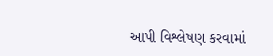આપી વિશ્લેષણ કરવામાં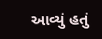આવ્યું હતું